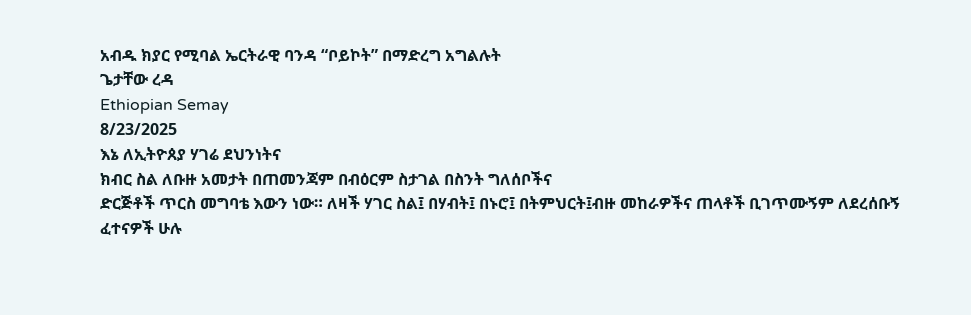አብዱ ክያር የሚባል ኤርትራዊ ባንዳ “ቦይኮት” በማድረግ አግልሉት
ጌታቸው ረዳ
Ethiopian Semay
8/23/2025
እኔ ለኢትዮጰያ ሃገሬ ደህንነትና
ክብር ስል ለቡዙ አመታት በጠመንጃም በብዕርም ስታገል በስንት ግለሰቦችና
ድርጅቶች ጥርስ መግባቴ እውን ነው። ለዛች ሃገር ስል፤ በሃብት፤ በኑሮ፤ በትምህርት፤ብዙ መከራዎችና ጠላቶች ቢገጥሙኝም ለደረሰቡኝ
ፈተናዎች ሁሉ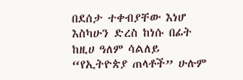በደሰታ ተቀብያቸው እነሆ እስካሁን ድረስ ከነሱ በፊት ከዚሀ ዓለም ሳልለይ “የኢትዮጵያ ጠላቶች” ሁሉም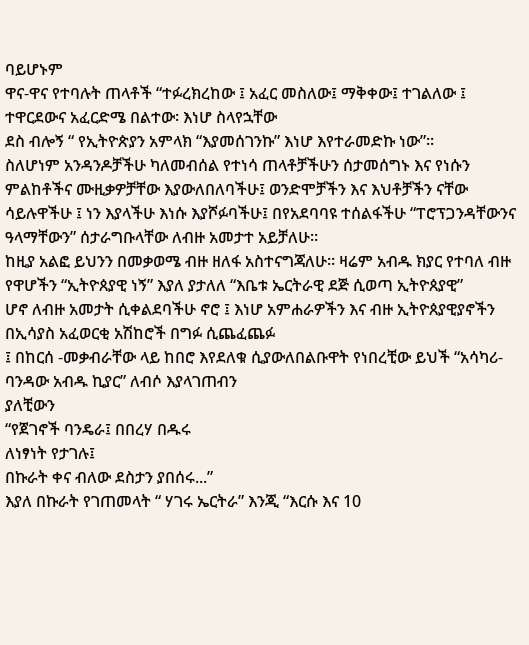ባይሆኑም
ዋና-ዋና የተባሉት ጠላቶች “ተፉረክረከው ፤ አፈር መስለው፤ ማቅቀው፤ ተገልለው ፤ ተዋርደውና አፈርድሜ በልተው፡ እነሆ ስላየኋቸው
ደስ ብሎኝ “ የኢትዮጵያን አምላክ “እያመሰገንኩ” እነሆ እየተራመድኩ ነው”።
ስለሆነም አንዳንዶቻችሁ ካለመብሰል የተነሳ ጠላቶቻችሁን ሰታመሰግኑ እና የነሱን ምልከቶችና ሙዚቃዎቻቸው እያውለበለባችሁ፤ ወንድሞቻችን እና እህቶቻችን ናቸው ሳይሉዋችሁ ፤ ነን እያላችሁ እነሱ እያሾፉባችሁ፤ በየአደባባዩ ተሰልፋችሁ “ፐሮፕጋንዳቸውንና ዓላማቸውን” ሰታራግቡላቸው ለብዙ አመታተ አይቻለሁ።
ከዚያ አልፎ ይህንን በመቃወሜ ብዙ ዘለፋ አስተናግጃለሁ። ዛሬም አብዱ ክያር የተባለ ብዙ የዋሆችን “ኢትዮጰያዊ ነኝ” እያለ ያታለለ “እቤቱ ኤርትራዊ ደጅ ሲወጣ ኢትዮጰያዊ”
ሆኖ ለብዙ አመታት ሲቀልደባችሁ ኖሮ ፤ እነሆ አምሐራዎችን እና ብዙ ኢትዮጰያዊያኖችን በኢሳያስ አፈወርቂ አሽከሮች በግፉ ሲጨፈጨፉ
፤ በከርሰ -መቃብራቸው ላይ ከበሮ እየደለቁ ሲያውለበልቡዋት የነበረቺው ይህች “አሳካሪ-ባንዳው አብዱ ኪያር” ለብሶ እያላገጠብን
ያለቺውን
“የጀገኖች ባንዴራ፤ በበረሃ በዱሩ
ለነፃነት የታገሉ፤
በኩራት ቀና ብለው ደስታን ያበሰሩ...”
እያለ በኩራት የገጠመላት “ ሃገሩ ኤርትራ” እንጂ “እርሱ እና 10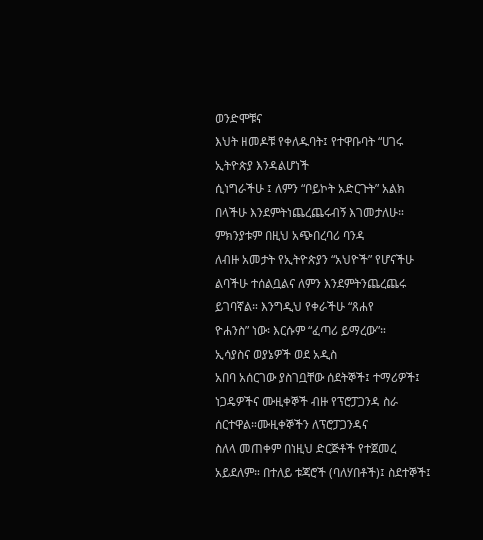ወንድሞቹና
እህት ዘመዶቹ የቀለዱባት፤ የተዋቡባት “ሀገሩ ኢትዮጵያ እንዳልሆነች
ሲነግራችሁ ፤ ለምን “ቦይኮት አድርጉት” አልክ በላችሁ እንደምትነጨረጨሩብኝ እገመታለሁ።
ምክንያቱም በዚህ አጭበረባሪ ባንዳ
ለብዙ አመታት የኢትዮጵያን “አህዮች” የሆናችሁ ልባችሁ ተሰልቧልና ለምን እንደምትንጨረጨሩ ይገባኛል። እንግዲህ የቀራችሁ “ጸሐየ
ዮሐንስ” ነው፡ እርሱም “ፈጣሪ ይማረው”።
ኢሳያስና ወያኔዎች ወደ አዲስ
አበባ አሰርገው ያስገቧቸው ሰደትኞች፤ ተማሪዎች፤ ነጋዴዎችና ሙዚቀኞች ብዙ የፕሮፓጋንዳ ስራ ሰርተዋል።ሙዚቀኞችን ለፕሮፓጋንዳና
ስለላ መጠቀም በነዚህ ድርጅቶች የተጀመረ አይደለም። በተለይ ቱጃሮች (ባለሃበቶች)፤ ስደተኞች፤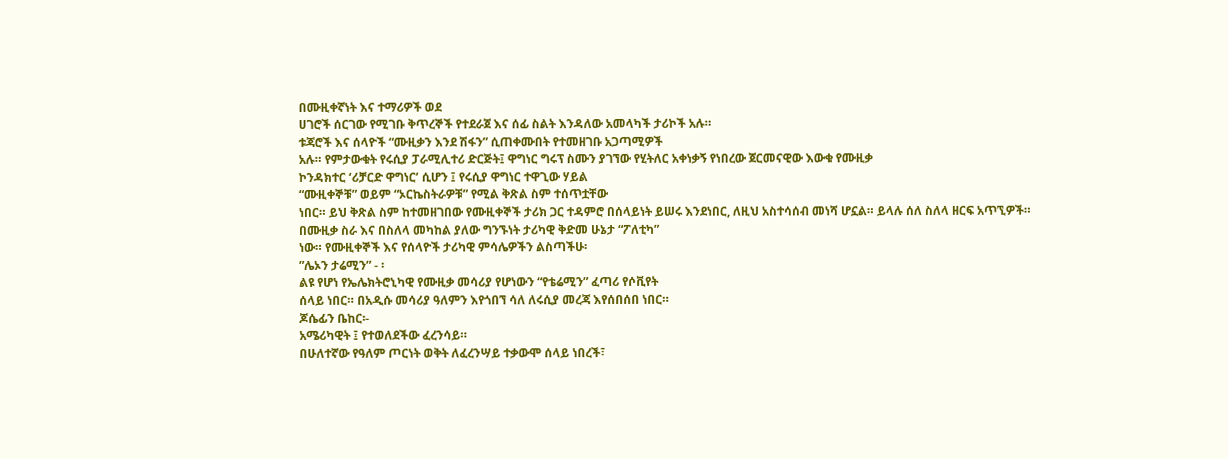በሙዚቀኛነት እና ተማሪዎች ወደ
ሀገሮች ሰርገው የሚገቡ ቅጥረኞች የተደራጀ እና ሰፊ ስልት እንዳለው አመላካች ታሪኮች አሉ።
ቱጃሮች እና ሰላዮች “ሙዚቃን እንደ ሽፋን” ሲጠቀሙበት የተመዘገቡ አጋጣሚዎች
አሉ። የምታውቁት የሩሲያ ፓራሚሊተሪ ድርጅት፤ ዋግነር ግሩፕ ስሙን ያገኘው የሂትለር አቀነቃኝ የነበረው ጀርመናዊው እውቁ የሙዚቃ
ኮንዳክተር ‘ሪቻርድ ዋግነር’ ሲሆን ፤ የሩሲያ ዋግነር ተዋጊው ሃይል
“ሙዚቀኞቹ” ወይም “ኦርኬስትራዎቹ” የሚል ቅጽል ስም ተሰጥቷቸው
ነበር። ይህ ቅጽል ስም ከተመዘገበው የሙዚቀኞች ታሪክ ጋር ተዳምሮ በሰላይነት ይሠሩ እንደነበር, ለዚህ አስተሳሰብ መነሻ ሆኗል። ይላሉ ሰለ ስለላ ዘርፍ አጥኚዎች።
በሙዚቃ ስራ እና በስለላ መካከል ያለው ግንኙነት ታሪካዊ ቅድመ ሁኔታ “ፖለቲካ”
ነው። የሙዚቀኞች እና የሰላዮች ታሪካዊ ምሳሌዎችን ልስጣችሁ፡
”ሌኦን ታሬሚን” - ፡
ልዩ የሆነ የኤሌክትሮኒካዊ የሙዚቃ መሳሪያ የሆነውን “የቴሬሚን” ፈጣሪ የሶቪየት
ሰላይ ነበር። በአዲሱ መሳሪያ ዓለምን እየጎበኘ ሳለ ለሩሲያ መረጃ እየሰበሰበ ነበር።
ጆሴፊን ቤከር፡-
አሜሪካዊት ፤ የተወለደችው ፈረንሳይ።
በሁለተኛው የዓለም ጦርነት ወቅት ለፈረንሣይ ተቃውሞ ሰላይ ነበረች፣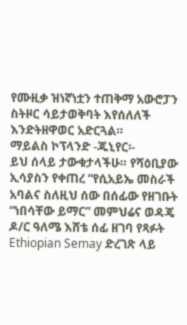የሙዚቃ ዝነኛነቷን ተጠቅማ አውሮፓን ስትዞር ሳይታወቅባት እየሰለለች
እንድትዘዋወር አድርጓል።
ማይልስ ኮፕላንድ -ጁኒየር፡-
ይህ ሰላይ ታውቁታላችሁ። የሻዕቢያው
ኢሳያስን የቀጠረ “የሲአይኤ መስራች አባልና ስለዚህ ሰው በሰፊው የዘገቡት “ነበሳቸው ይማር” መምህሬና ወዳጄ ዶ/ር ዓለሜ እሸቴ ሰፊ ዘገባ የጻፉት
Ethiopian Semay ድረገጽ ላይ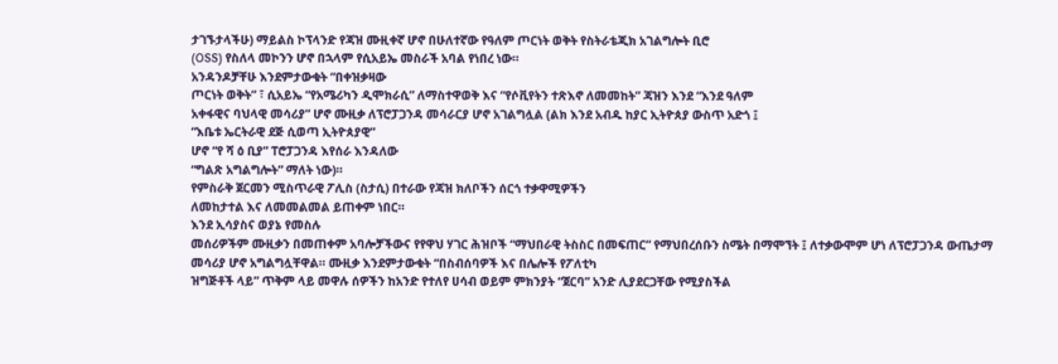ታገኙታላችሁ) ማይልስ ኮፕላንድ የጃዝ ሙዚቀኛ ሆኖ በሁለተኛው የዓለም ጦርነት ወቅት የስትራቴጂክ አገልግሎት ቢሮ
(OSS) የስለላ መኮንን ሆኖ በኋላም የሲአይኤ መስራች አባል የነበረ ነው።
አንዳንዶቻቸሁ እንደምታውቁት “በቀዝቃዛው
ጦርነት ወቅት” ፣ ሲአይኤ “የአሜሪካን ዲሞክራሲ” ለማስተዋወቅ እና “የሶቪየትን ተጽእኖ ለመመከት” ጃዝን እንደ “እንደ ዓለም
አቀፋዊና ባህላዊ መሳሪያ” ሆኖ ሙዚቃ ለፕሮፓጋንዳ መሳራርያ ሆኖ አገልግሏል (ልክ እንደ አብዱ ከያር ኢትዮጰያ ውስጥ አድጎ ፤
“እቤቱ ኤርትራዊ ደጅ ሲወጣ ኢትዮጰያዊ”
ሆኖ “የ ሻ ዕ ቢያ” ፐሮፓጋንዳ እየሰራ እንዳለው
“ግልጽ አግልግሎት” ማለት ነው)።
የምስራቅ ጀርመን ሚስጥራዊ ፖሊስ (ስታሲ) በተራው የጃዝ ክለቦችን ሰርጎ ተቃዋሚዎችን
ለመከታተል እና ለመመልመል ይጠቀም ነበር።
እንደ ኢሳያስና ወያኔ የመስሉ
መሰሪዎችም ሙዚቃን በመጠቀም አባሎቻችውና የየዋህ ሃገር ሕዝቦች “ማህበራዊ ትስስር በመፍጠር” የማህበረሰቡን ስሜት በማሞኘት ፤ ለተቃውሞም ሆነ ለፕሮፓጋንዳ ውጤታማ መሳሪያ ሆኖ አግልግሏቸዋል። ሙዚቃ እንደምታውቁት “በስብሰባዎች እና በሌሎች የፖለቲካ
ዝግጅቶች ላይ” ጥቅም ላይ መዋሉ ሰዎችን ከአንድ የተለየ ሀሳብ ወይም ምክንያት “ጀርባ” አንድ ሊያደርጋቸው የሚያስችል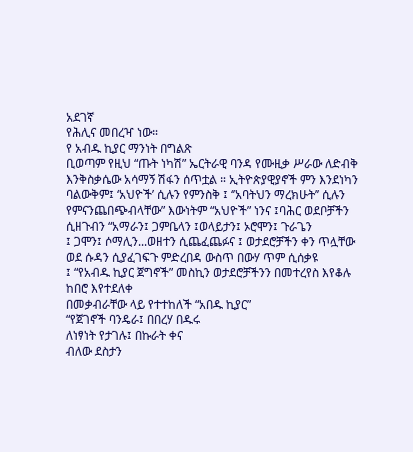አደገኛ
የሕሊና መበረዣ ነው።
የ አብዱ ኪያር ማንነት በግልጽ
ቢወጣም የዚህ “ጡት ነካሽ” ኤርትራዊ ባንዳ የሙዚቃ ሥራው ለድብቅ እንቅስቃሴው አሳማኝ ሽፋን ሰጥቷል ። ኢትዮጵያዊያኖች ምን እንደነካን
ባልውቅም፤ ‘አህዮች’ ሲሉን የምንስቅ ፤ ‘’አባትህን ማረክሁት’’ ሲሉን የምናንጨበጭብላቸው” እውነትም “አህዮች” ነንና ፤ባሕር ወደቦቻችን ሲዘጉብን “አማራን፤ ጋምቤላን ፤ወላይታን፤ ኦሮሞን፤ ጉራጌን
፤ ጋሞን፤ ሶማሊን...ወዘተን ሲጨፈጨፉና ፤ ወታደሮቻችን ቀን ጥሏቸው ወደ ሱዳን ሲያፈገፍጉ ምድረበዳ ውስጥ በውሃ ጥም ሲሰቃዩ
፤ “የአብዱ ኪያር ጀግኖች” መስኪን ወታደሮቻችንን በመተረየስ እየቆሉ ከበሮ እየተደለቀ
በመቃብራቸው ላይ የተተከለች “አበዱ ኪያር”
“የጀገኖች ባንዴራ፤ በበረሃ በዱሩ
ለነፃነት የታገሉ፤ በኩራት ቀና
ብለው ደስታን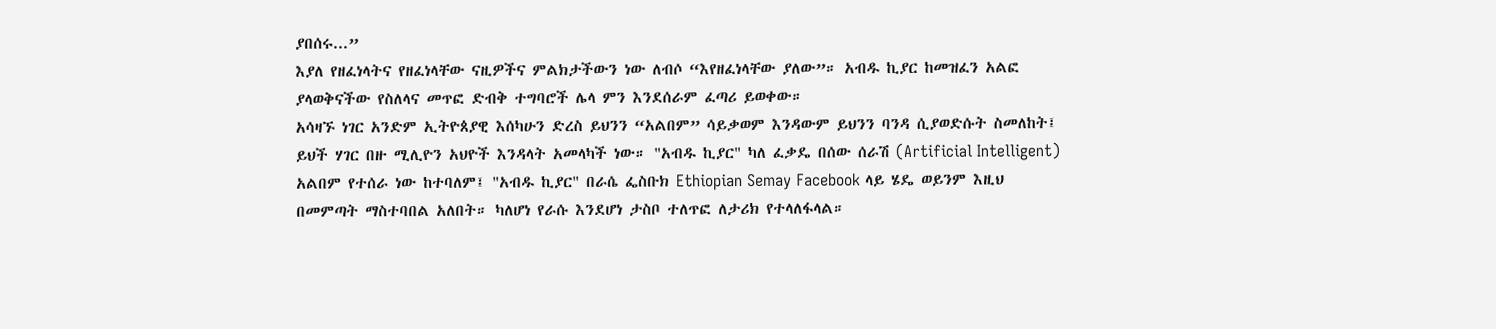ያበሰሩ...”
እያለ የዘፈነላትና የዘፈነላቸው ናዚዎችና ምልክታችውን ነው ለብሶ “እየዘፈነላቸው ያለው”። አብዱ ኪያር ከመዝፈን አልፎ ያላወቅናችው የስለላና መጥፎ ድብቅ ተግባሮች ሌላ ምን እንደሰራም ፈጣሪ ይወቀው።
አሳዛኙ ነገር አንድም ኢትዮጰያዊ እሰካሁን ድረስ ይህንን “አልበም” ሳይቃወም እንዳውም ይህንን ባንዳ ሲያወድሱት ስመለከት፤ ይህች ሃገር በዙ ሚሊዮን አህዮች እንዳላት አመላካች ነው። "አብዱ ኪያር" ካለ ፈቃዴ በሰው ሰራሽ (Artificial Intelligent) አልበም የተሰራ ነው ከተባለም፤ "አብዱ ኪያር" በራሴ ፌስቡክ Ethiopian Semay Facebook ላይ ሄዴ ወይንም እዚህ በመምጣት ማስተባበል አለበት። ካለሆነ የራሱ እንደሆነ ታስቦ ተለጥፎ ለታሪክ የተላለፋላል።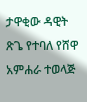ታዋቂው ዳዊት
ጽጌ የተባለ የሸዋ አምሐራ ተወላጅ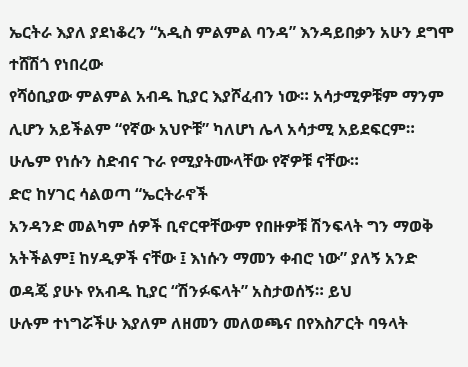ኤርትራ እያለ ያደነቆረን “አዲስ ምልምል ባንዳ” እንዳይበቃን አሁን ደግሞ ተሸሽጎ የነበረው
የሻዕቢያው ምልምል አብዱ ኪያር እያሾፈብን ነው። አሳታሚዎቹም ማንም ሊሆን አይችልም “የኛው አህዮቹ” ካለሆነ ሌላ አሳታሚ አይደፍርም።
ሁሌም የነሱን ስድብና ጉራ የሚያትሙላቸው የኛዎቹ ናቸው።
ድሮ ከሃገር ሳልወጣ “ኤርትራኖች
አንዳንድ መልካም ሰዎች ቢኖርዋቸውም የበዙዎቹ ሽንፍላት ግን ማወቅ
አትችልም፤ ከሃዲዎች ናቸው ፤ እነሱን ማመን ቀብሮ ነው” ያለኝ አንድ ወዳጄ ያሁኑ የአብዱ ኪያር “ሽንፉፍላት” አስታወሰኝ። ይህ
ሁሉም ተነግሯችሁ እያለም ለዘመን መለወጫና በየእስፖርት ባዓላት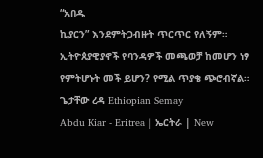“አበዱ
ኪያርን” እንደምትጋብዙት ጥርጥር የለኝም። ኢትዮጰያዊያኖች የባንዳዎች መጫወቻ ከመሆን ነፃ የምትሆኑት መች ይሆን? የሚል ጥያቄ ጭሮብኛል።
ጌታቸው ረዳ Ethiopian Semay
Abdu Kiar - Eritrea | ኤርትራ | New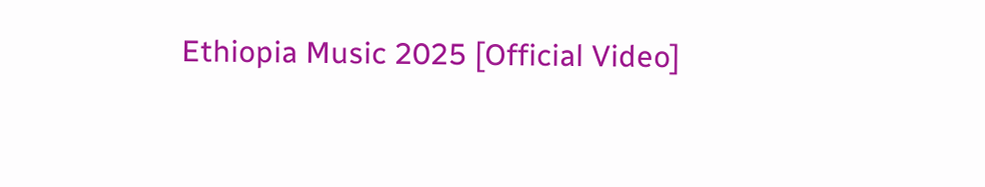Ethiopia Music 2025 [Official Video]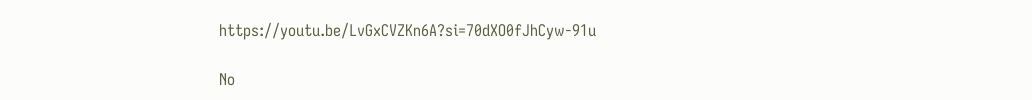https://youtu.be/LvGxCVZKn6A?si=70dXO0fJhCyw-91u

No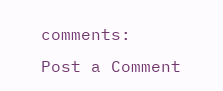comments:
Post a Comment